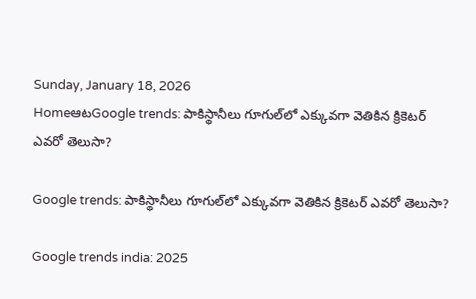Sunday, January 18, 2026
HomeఆటGoogle trends: పాకిస్థానీలు గూగుల్‌లో ఎక్కువగా వెతికిన క్రికెటర్ ఎవరో తెలుసా?

Google trends: పాకిస్థానీలు గూగుల్‌లో ఎక్కువగా వెతికిన క్రికెటర్ ఎవరో తెలుసా?

Google trends india: 2025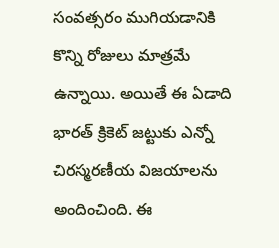సంవత్సరం ముగియడానికి కొన్ని రోజులు మాత్రమే ఉన్నాయి. అయితే ఈ ఏడాది భారత్ క్రికెట్ జట్టుకు ఎన్నో చిరస్మరణీయ విజయాలను అందించింది. ఈ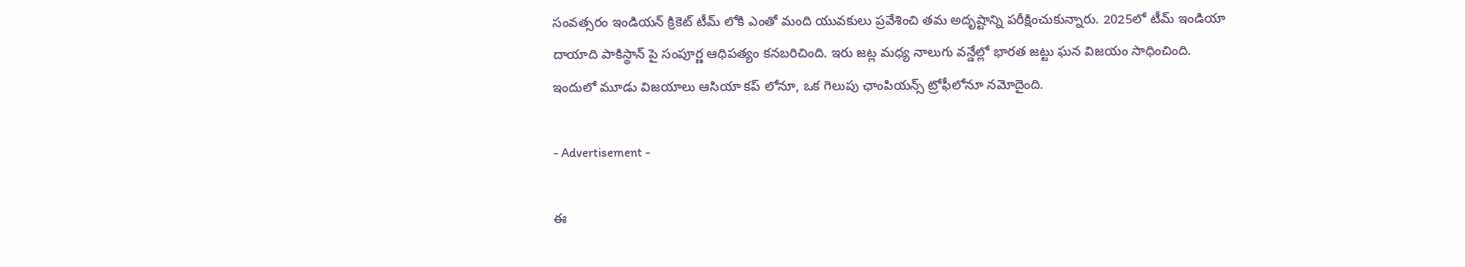సంవత్సరం ఇండియన్ క్రికెట్ టీమ్ లోకి ఎంతో మంది యువకులు ప్రవేశించి తమ అదృష్టాన్ని పరీక్షించుకున్నారు. 2025లో టీమ్ ఇండియా దాయాది పాకిస్థాన్ పై సంపూర్ణ ఆధిపత్యం కనబరిచింది. ఇరు జట్ల మధ్య నాలుగు వన్డేల్లో భారత జట్టు ఘన విజయం సాధించింది. ఇందులో మూడు విజయాలు ఆసియా కప్ లోనూ, ఒక గెలుపు ఛాంపియన్స్ ట్రోఫీలోనూ నమోదైంది.

- Advertisement -

ఈ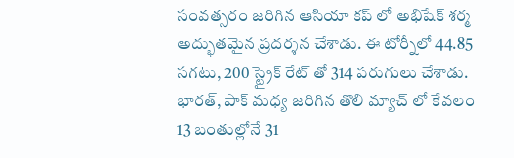సంవత్సరం జరిగిన ఆసియా కప్ లో అభిషేక్ శర్మ అద్భుతమైన ప్రదర్శన చేశాడు. ఈ టోర్నీలో 44.85 సగటు, 200 స్ట్రైక్ రేట్ తో 314 పరుగులు చేశాడు. భారత్, పాక్ మధ్య జరిగిన తొలి మ్యాచ్ లో కేవలం 13 బంతుల్లోనే 31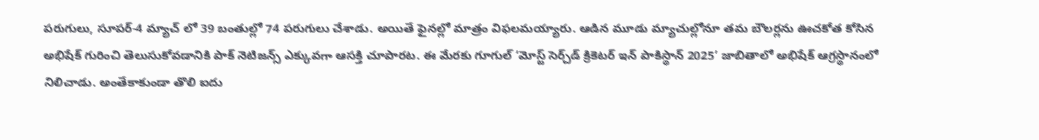పరుగులు, సూపర్-4 మ్యాచ్ లో 39 బంతుల్లో 74 పరుగులు చేశాడు. అయితే ఫైనల్లో మాత్రం విఫలమయ్యారు. ఆడిన మూడు మ్యాచుల్లోనూ తమ బౌలర్లను ఊచకోత కోసిన అభిషేక్ గురించి తెలుసుకోవడానికి పాక్ నెటిజన్స్ ఎక్కువగా ఆసక్తి చూపారట. ఈ మేరకు గూగుల్‌ ‘మోస్ట్‌ సెర్చ్‌డ్‌ క్రికెటర్‌ ఇన్‌ పాకిస్థాన్‌ 2025’ జాబితాలో అభిషేక్ ఆగ్రస్థానంలో నిలిచాడు. అంతేకాకుండా తొలి ఐదు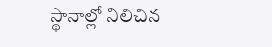స్థానాల్లో నిలిచిన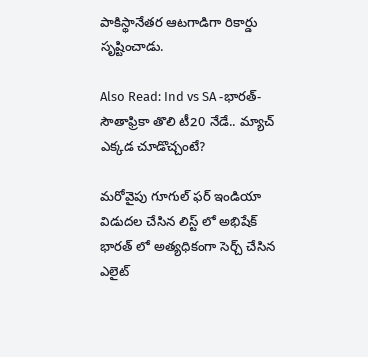పాకిస్థానేతర ఆటగాడిగా రికార్డు సృష్టించాడు.

Also Read: Ind vs SA -భారత్-సౌతాఫ్రికా తొలి టీ20 నేడే.. మ్యాచ్ ఎక్కడ చూడొచ్చంటే?

మరోవైపు గూగుల్ ఫర్ ఇండియా విడుదల చేసిన లిస్ట్ లో అభిషేక్ భారత్ లో అత్యధికంగా సెర్చ్ చేసిన ఎలైట్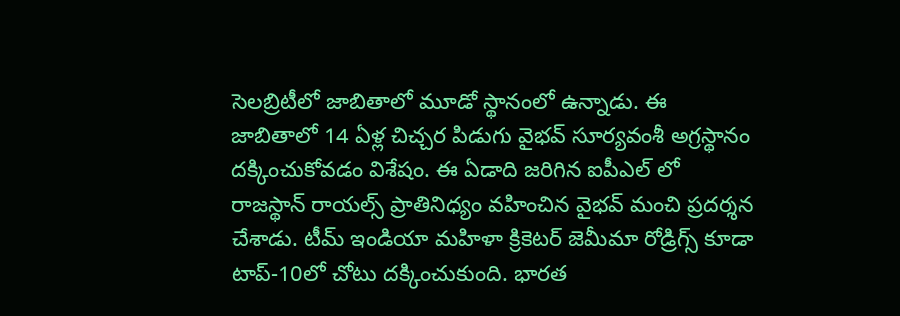సెలబ్రిటీలో జాబితాలో మూడో స్థానంలో ఉన్నాడు. ఈ జాబితాలో 14 ఏళ్ల చిచ్చర పిడుగు వైభవ్ సూర్యవంశీ అగ్రస్థానం దక్కించుకోవడం విశేషం. ఈ ఏడాది జరిగిన ఐపీఎల్ లో రాజస్థాన్ రాయల్స్ ప్రాతినిధ్యం వహించిన వైభవ్ మంచి ప్రదర్శన చేశాడు. టీమ్ ఇండియా మహిళా క్రికెటర్ జెమీమా రోడ్రిగ్స్ కూడా టాప్-10లో చోటు దక్కించుకుంది. భారత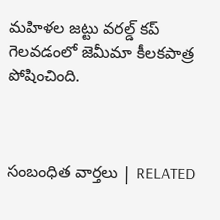మహిళల జట్టు వరల్డ్ కప్ గెలవడంలో జెమీమా కీలకపాత్ర పోషించింది.



సంబంధిత వార్తలు | RELATED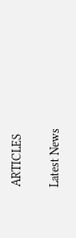ARTICLES

Latest News